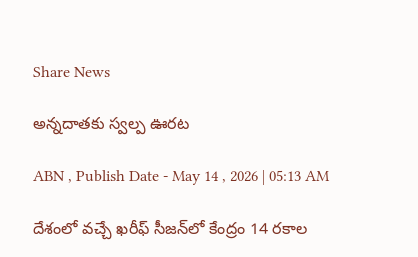Share News

అన్నదాతకు స్వల్ప ఊరట

ABN , Publish Date - May 14 , 2026 | 05:13 AM

దేశంలో వచ్చే ఖరీఫ్‌ సీజన్‌లో కేంద్రం 14 రకాల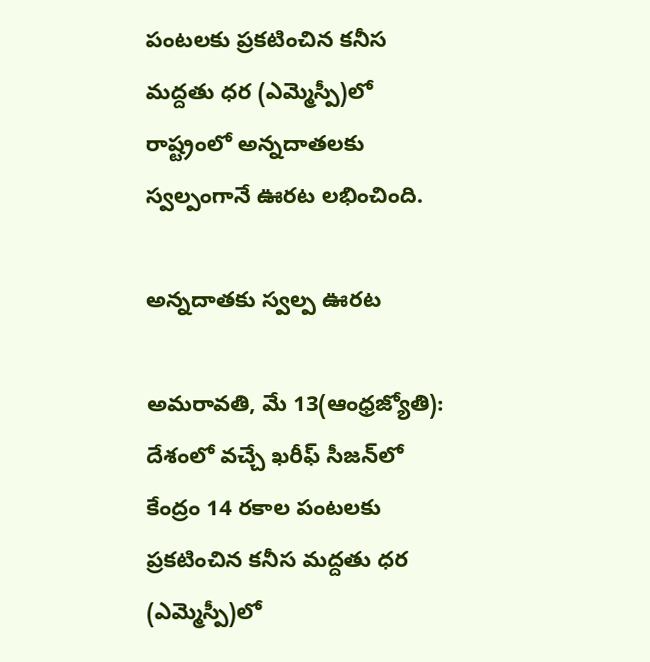పంటలకు ప్రకటించిన కనీస మద్దతు ధర (ఎమ్మెస్పీ)లో రాష్ట్రంలో అన్నదాతలకు స్వల్పంగానే ఊరట లభించింది.

అన్నదాతకు స్వల్ప ఊరట

అమరావతి, మే 13(ఆంధ్రజ్యోతి): దేశంలో వచ్చే ఖరీఫ్‌ సీజన్‌లో కేంద్రం 14 రకాల పంటలకు ప్రకటించిన కనీస మద్దతు ధర (ఎమ్మెస్పీ)లో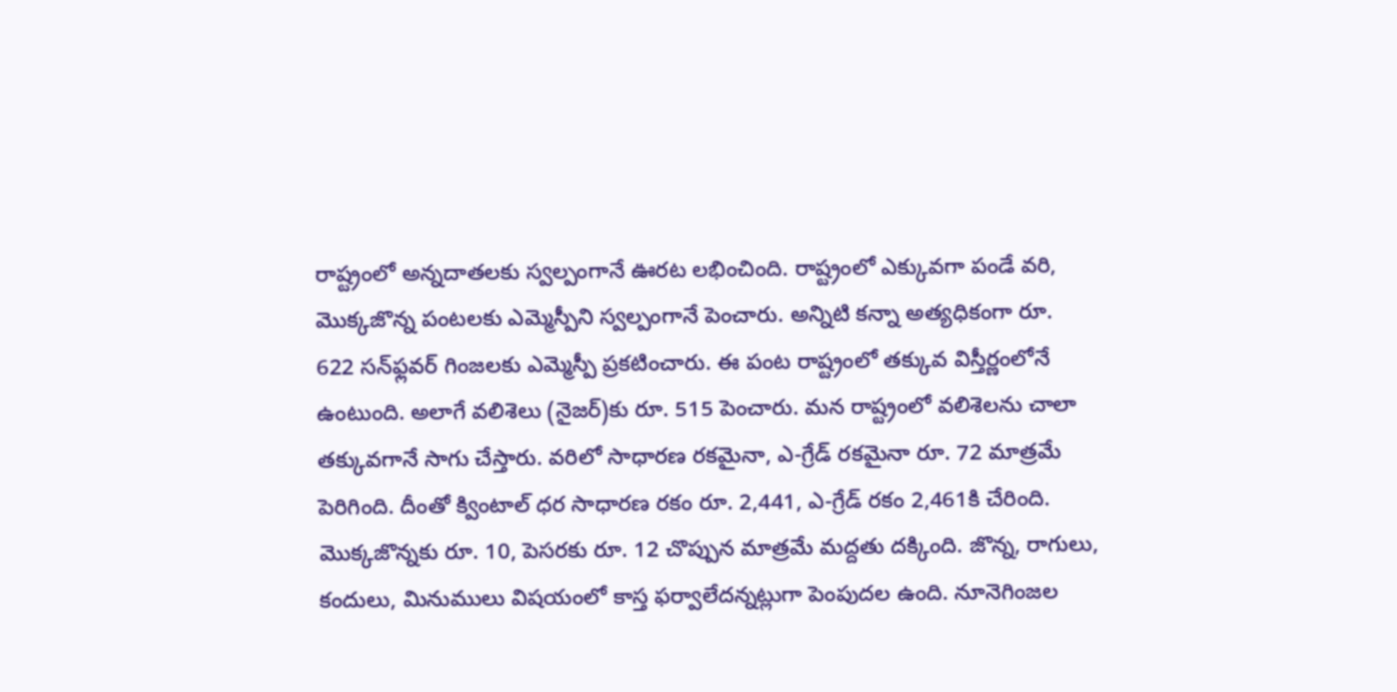రాష్ట్రంలో అన్నదాతలకు స్వల్పంగానే ఊరట లభించింది. రాష్ట్రంలో ఎక్కువగా పండే వరి, మొక్కజొన్న పంటలకు ఎమ్మెస్పీని స్వల్పంగానే పెంచారు. అన్నిటి కన్నా అత్యధికంగా రూ. 622 సన్‌ఫ్లవర్‌ గింజలకు ఎమ్మెస్పీ ప్రకటించారు. ఈ పంట రాష్ట్రంలో తక్కువ విస్తీర్ణంలోనే ఉంటుంది. అలాగే వలిశెలు (నైజర్‌)కు రూ. 515 పెంచారు. మన రాష్ట్రంలో వలిశెలను చాలా తక్కువగానే సాగు చేస్తారు. వరిలో సాధారణ రకమైనా, ఎ-గ్రేడ్‌ రకమైనా రూ. 72 మాత్రమే పెరిగింది. దీంతో క్వింటాల్‌ ధర సాధారణ రకం రూ. 2,441, ఎ-గ్రేడ్‌ రకం 2,461కి చేరింది. మొక్కజొన్నకు రూ. 10, పెసరకు రూ. 12 చొప్పున మాత్రమే మద్దతు దక్కింది. జొన్న, రాగులు, కందులు, మినుములు విషయంలో కాస్త ఫర్వాలేదన్నట్లుగా పెంపుదల ఉంది. నూనెగింజల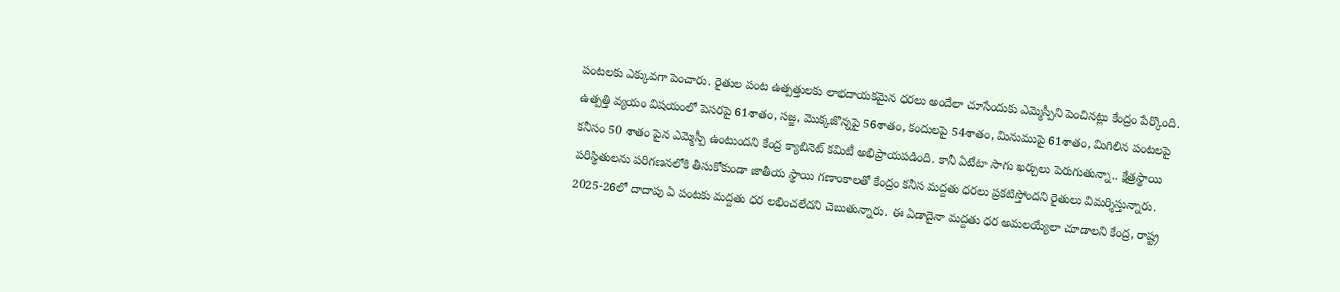పంటలకు ఎక్కువగా పెంచారు. రైతుల పంట ఉత్పత్తులకు లాభదాయకమైన ధరలు అందేలా చూసేందుకు ఎమ్మెస్పీని పెంచినట్లు కేంద్రం పేర్కొంది. ఉత్పత్తి వ్యయం విషయంలో పెసరపై 61శాతం, సజ్జ, మొక్కజొన్నపై 56శాతం, కందులపై 54శాతం, మినుముపై 61శాతం, మిగిలిన పంటలపై కనీసం 50 శాతం పైన ఎమ్మెస్పీ ఉంటుందని కేంద్ర క్యాబినెట్‌ కమిటీ అభిప్రాయపడింది. కానీ ఏటేటా సాగు ఖర్చులు పెరుగుతున్నా.. క్షేత్రస్థాయి పరిస్థితులను పరిగణనలోకి తీసుకోకుండా జాతీయ స్థాయి గణాంకాలతో కేంద్రం కనీస మద్దతు ధరలు ప్రకటిస్తోందని రైతులు విమర్శిస్తున్నారు. 2025-26లో దాదాపు ఏ పంటకు మద్దతు ధర లభించలేదని చెబుతున్నారు. ఈ ఏడాదైనా మద్దతు ధర అమలయ్యేలా చూడాలని కేంద్ర, రాష్ట్ర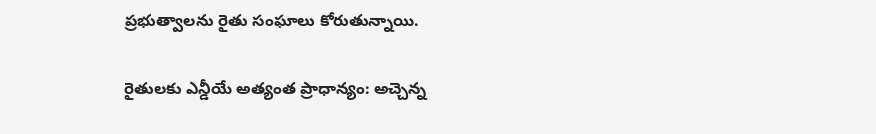ప్రభుత్వాలను రైతు సంఘాలు కోరుతున్నాయి.

రైతులకు ఎన్డీయే అత్యంత ప్రాధాన్యం: అచ్చెన్న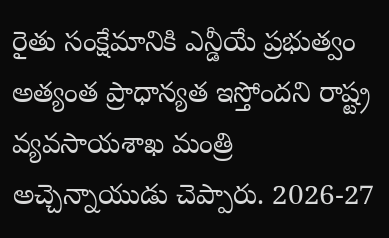రైతు సంక్షేమానికి ఎన్డీయే ప్రభుత్వం అత్యంత ప్రాధాన్యత ఇస్తోందని రాష్ట్ర వ్యవసాయశాఖ మంత్రి అచ్చెన్నాయుడు చెప్పారు. 2026-27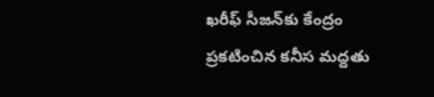ఖరీఫ్‌ సీజన్‌కు కేంద్రం ప్రకటించిన కనీస మద్దతు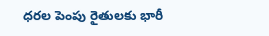ధరల పెంపు రైతులకు భారీ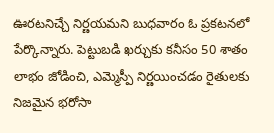ఊరటనిచ్చే నిర్ణయమని బుధవారం ఓ ప్రకటనలో పేర్కొన్నారు. పెట్టుబడి ఖర్చుకు కనీసం 50 శాతం లాభం జోడించి, ఎమ్మెస్పీ నిర్ణయించడం రైతులకు నిజమైన భరోసా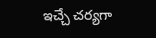ఇచ్చే చర్యగా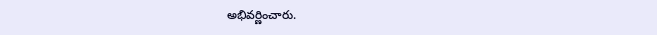అభివర్ణించారు.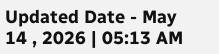Updated Date - May 14 , 2026 | 05:13 AM